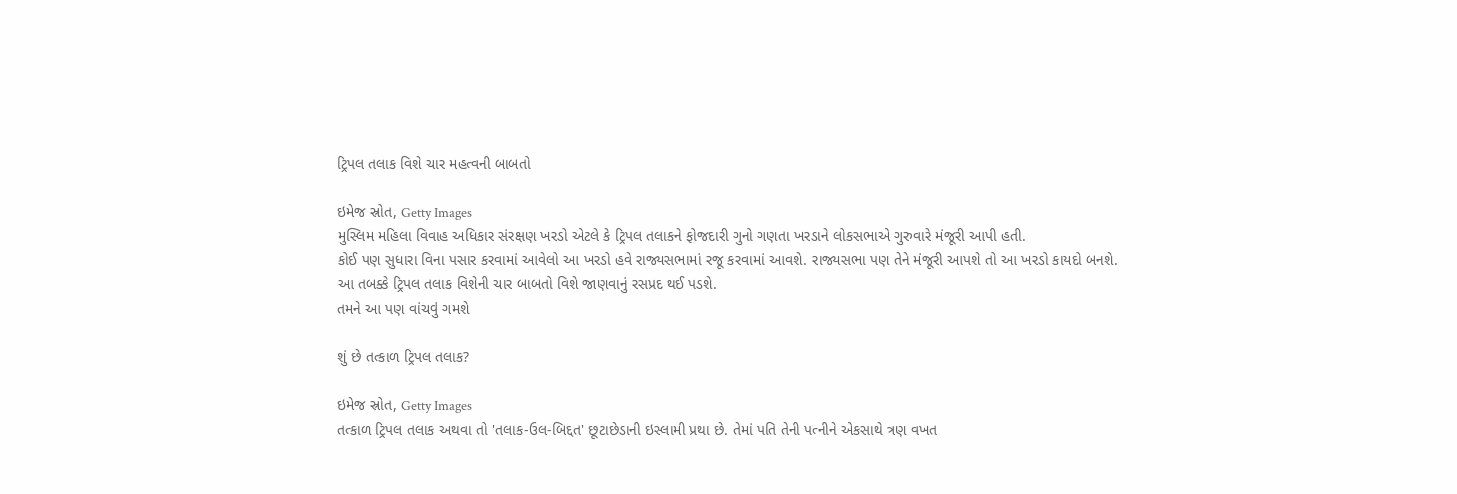ટ્રિપલ તલાક વિશે ચાર મહત્વની બાબતો

ઇમેજ સ્રોત, Getty Images
મુસ્લિમ મહિલા વિવાહ અધિકાર સંરક્ષણ ખરડો એટલે કે ટ્રિપલ તલાકને ફોજદારી ગુનો ગણતા ખરડાને લોકસભાએ ગુરુવારે મંજૂરી આપી હતી.
કોઈ પણ સુધારા વિના પસાર કરવામાં આવેલો આ ખરડો હવે રાજ્યસભામાં રજૂ કરવામાં આવશે. રાજ્યસભા પણ તેને મંજૂરી આપશે તો આ ખરડો કાયદો બનશે.
આ તબક્કે ટ્રિપલ તલાક વિશેની ચાર બાબતો વિશે જાણવાનું રસપ્રદ થઈ પડશે.
તમને આ પણ વાંચવું ગમશે

શું છે તત્કાળ ટ્રિપલ તલાક?

ઇમેજ સ્રોત, Getty Images
તત્કાળ ટ્રિપલ તલાક અથવા તો 'તલાક-ઉલ-બિદ્દત' છૂટાછેડાની ઇસ્લામી પ્રથા છે. તેમાં પતિ તેની પત્નીને એકસાથે ત્રણ વખત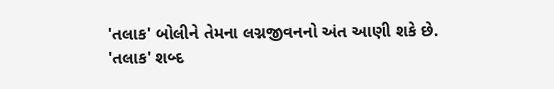'તલાક' બોલીને તેમના લગ્નજીવનનો અંત આણી શકે છે.
'તલાક' શબ્દ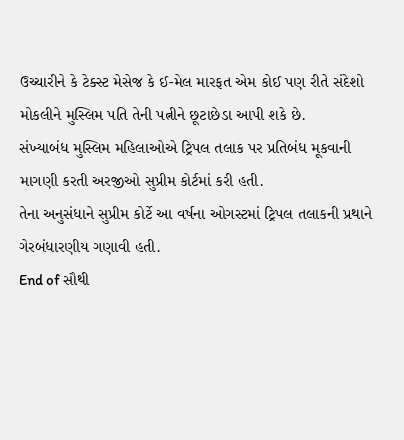ઉચ્ચારીને કે ટેક્સ્ટ મેસેજ કે ઈ-મેલ મારફત એમ કોઈ પણ રીતે સંદેશો મોકલીને મુસ્લિમ પતિ તેની પત્નીને છૂટાછેડા આપી શકે છે.
સંખ્યાબંધ મુસ્લિમ મહિલાઓએ ટ્રિપલ તલાક પર પ્રતિબંધ મૂકવાની માગણી કરતી અરજીઓ સુપ્રીમ કોર્ટમાં કરી હતી.
તેના અનુસંધાને સુપ્રીમ કોર્ટે આ વર્ષના ઓગસ્ટમાં ટ્રિપલ તલાકની પ્રથાને ગેરબંધારણીય ગણાવી હતી.
End of સૌથી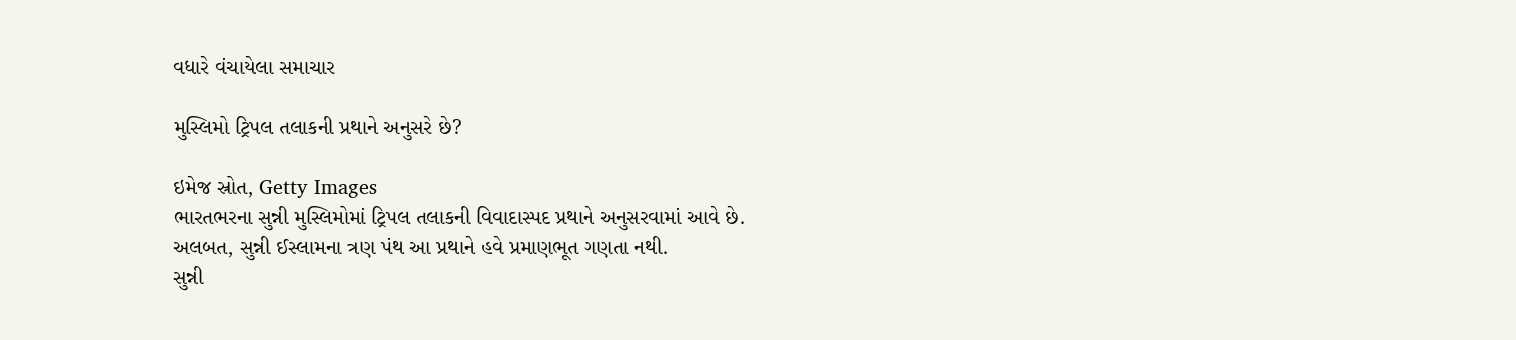વધારે વંચાયેલા સમાચાર

મુસ્લિમો ટ્રિપલ તલાકની પ્રથાને અનુસરે છે?

ઇમેજ સ્રોત, Getty Images
ભારતભરના સુન્ની મુસ્લિમોમાં ટ્રિપલ તલાકની વિવાદાસ્પદ પ્રથાને અનુસરવામાં આવે છે.
અલબત, સુન્ની ઈસ્લામના ત્રણ પંથ આ પ્રથાને હવે પ્રમાણભૂત ગણતા નથી.
સુન્ની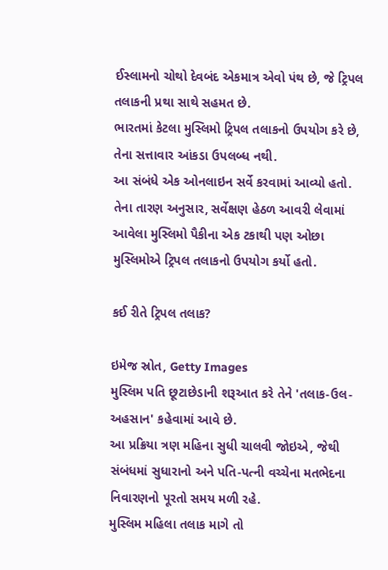ઈસ્લામનો ચોથો દેવબંદ એકમાત્ર એવો પંથ છે, જે ટ્રિપલ તલાકની પ્રથા સાથે સહમત છે.
ભારતમાં કેટલા મુસ્લિમો ટ્રિપલ તલાકનો ઉપયોગ કરે છે, તેના સત્તાવાર આંકડા ઉપલબ્ધ નથી.
આ સંબંધે એક ઓનલાઇન સર્વે કરવામાં આવ્યો હતો. તેના તારણ અનુસાર, સર્વેક્ષણ હેઠળ આવરી લેવામાં આવેલા મુસ્લિમો પૈકીના એક ટકાથી પણ ઓછા મુસ્લિમોએ ટ્રિપલ તલાકનો ઉપયોગ કર્યો હતો.

કઈ રીતે ટ્રિપલ તલાક?

ઇમેજ સ્રોત, Getty Images
મુસ્લિમ પતિ છૂટાછેડાની શરૂઆત કરે તેને 'તલાક-ઉલ-અહસાન' કહેવામાં આવે છે.
આ પ્રક્રિયા ત્રણ મહિના સુધી ચાલવી જોઇએ, જેથી સંબંધમાં સુધારાનો અને પતિ-પત્ની વચ્ચેના મતભેદના નિવારણનો પૂરતો સમય મળી રહે.
મુસ્લિમ મહિલા તલાક માગે તો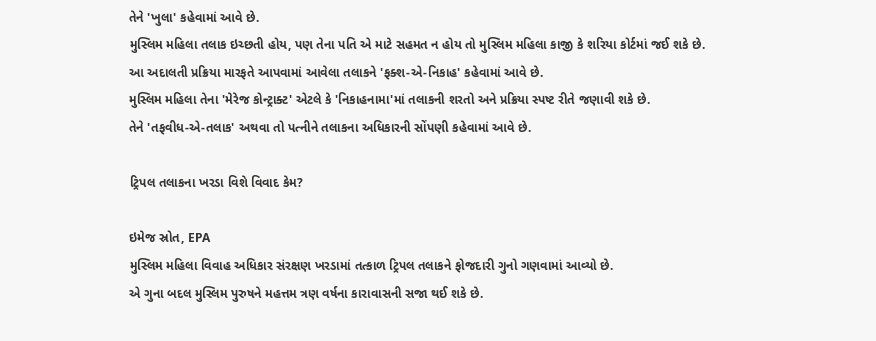તેને 'ખુલા' કહેવામાં આવે છે.
મુસ્લિમ મહિલા તલાક ઇચ્છતી હોય, પણ તેના પતિ એ માટે સહમત ન હોય તો મુસ્લિમ મહિલા કાજી કે શરિયા કોર્ટમાં જઈ શકે છે.
આ અદાલતી પ્રક્રિયા મારફતે આપવામાં આવેલા તલાકને 'ફક્શ-એ-નિકાહ' કહેવામાં આવે છે.
મુસ્લિમ મહિલા તેના 'મેરેજ કોન્ટ્રાક્ટ' એટલે કે 'નિકાહનામા'માં તલાકની શરતો અને પ્રક્રિયા સ્પષ્ટ રીતે જણાવી શકે છે.
તેને 'તફવીધ-એ-તલાક' અથવા તો પત્નીને તલાકના અધિકારની સોંપણી કહેવામાં આવે છે.

ટ્રિપલ તલાકના ખરડા વિશે વિવાદ કેમ?

ઇમેજ સ્રોત, EPA
મુસ્લિમ મહિલા વિવાહ અધિકાર સંરક્ષણ ખરડામાં તત્કાળ ટ્રિપલ તલાકને ફોજદારી ગુનો ગણવામાં આવ્યો છે.
એ ગુના બદલ મુસ્લિમ પુરુષને મહત્તમ ત્રણ વર્ષના કારાવાસની સજા થઈ શકે છે.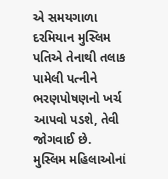એ સમયગાળા દરમિયાન મુસ્લિમ પતિએ તેનાથી તલાક પામેલી પત્નીને ભરણપોષણનો ખર્ચ આપવો પડશે, તેવી જોગવાઈ છે.
મુસ્લિમ મહિલાઓનાં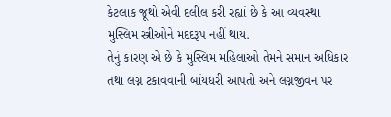કેટલાક જૂથો એવી દલીલ કરી રહ્યાં છે કે આ વ્યવસ્થા મુસ્લિમ સ્ત્રીઓને મદદરૂપ નહીં થાય.
તેનું કારણ એ છે કે મુસ્લિમ મહિલાઓ તેમને સમાન અધિકાર તથા લગ્ન ટકાવવાની બાંયધરી આપતો અને લગ્નજીવન પર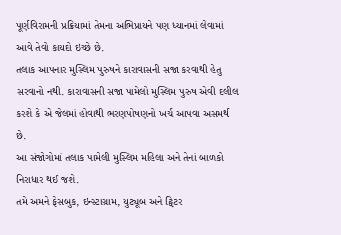પૂર્ણવિરામની પ્રક્રિયામાં તેમના અભિપ્રાયને પણ ધ્યાનમાં લેવામાં આવે તેવો કાયદો ઇચ્છે છે.
તલાક આપનાર મુસ્લિમ પુરુષને કારાવાસની સજા કરવાથી હેતુ સરવાનો નથી. કારાવાસની સજા પામેલો મુસ્લિમ પુરુષ એવી દલીલ કરશે કે એ જેલમાં હોવાથી ભરણપોષણનો ખર્ચ આપવા અસમર્થ છે.
આ સંજોગોમાં તલાક પામેલી મુસ્લિમ મહિલા અને તેનાં બાળકો નિરાધાર થઈ જશે.
તમે અમને ફેસબુક, ઇન્સ્ટાગ્રામ, યુટ્યૂબ અને ટ્વિટર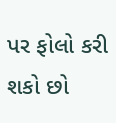પર ફોલો કરી શકો છો